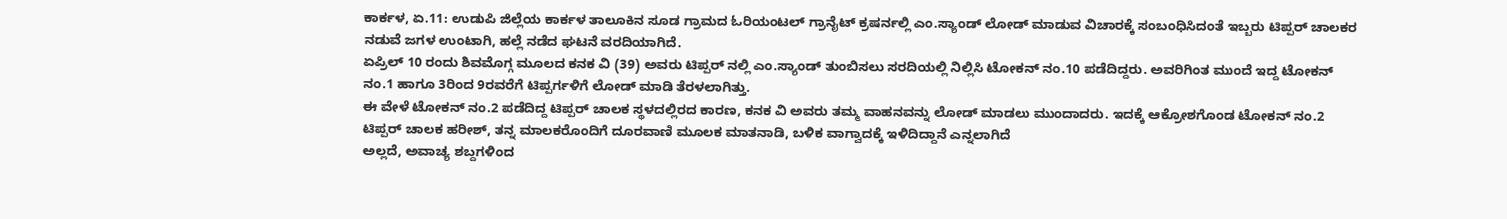ಕಾರ್ಕಳ, ಏ.11: ಉಡುಪಿ ಜಿಲ್ಲೆಯ ಕಾರ್ಕಳ ತಾಲೂಕಿನ ಸೂಡ ಗ್ರಾಮದ ಓರಿಯಂಟಲ್ ಗ್ರಾನೈಟ್ ಕ್ರಷರ್ನಲ್ಲಿ ಎಂ.ಸ್ಯಾಂಡ್ ಲೋಡ್ ಮಾಡುವ ವಿಚಾರಕ್ಕೆ ಸಂಬಂಧಿಸಿದಂತೆ ಇಬ್ಬರು ಟಿಪ್ಪರ್ ಚಾಲಕರ ನಡುವೆ ಜಗಳ ಉಂಟಾಗಿ, ಹಲ್ಲೆ ನಡೆದ ಘಟನೆ ವರದಿಯಾಗಿದೆ.
ಏಪ್ರಿಲ್ 10 ರಂದು ಶಿವಮೊಗ್ಗ ಮೂಲದ ಕನಕ ವಿ (39) ಅವರು ಟಿಪ್ಪರ್ ನಲ್ಲಿ ಎಂ.ಸ್ಯಾಂಡ್ ತುಂಬಿಸಲು ಸರದಿಯಲ್ಲಿ ನಿಲ್ಲಿಸಿ ಟೋಕನ್ ನಂ.10 ಪಡೆದಿದ್ದರು. ಅವರಿಗಿಂತ ಮುಂದೆ ಇದ್ದ ಟೋಕನ್ ನಂ.1 ಹಾಗೂ 3ರಿಂದ 9ರವರೆಗೆ ಟಿಪ್ಪರ್ಗಳಿಗೆ ಲೋಡ್ ಮಾಡಿ ತೆರಳಲಾಗಿತ್ತು.
ಈ ವೇಳೆ ಟೋಕನ್ ನಂ.2 ಪಡೆದಿದ್ದ ಟಿಪ್ಪರ್ ಚಾಲಕ ಸ್ಥಳದಲ್ಲಿರದ ಕಾರಣ, ಕನಕ ವಿ ಅವರು ತಮ್ಮ ವಾಹನವನ್ನು ಲೋಡ್ ಮಾಡಲು ಮುಂದಾದರು. ಇದಕ್ಕೆ ಆಕ್ರೋಶಗೊಂಡ ಟೋಕನ್ ನಂ.2 ಟಿಪ್ಪರ್ ಚಾಲಕ ಹರೀಶ್, ತನ್ನ ಮಾಲಕರೊಂದಿಗೆ ದೂರವಾಣಿ ಮೂಲಕ ಮಾತನಾಡಿ, ಬಳಿಕ ವಾಗ್ವಾದಕ್ಕೆ ಇಳಿದಿದ್ದಾನೆ ಎನ್ನಲಾಗಿದೆ
ಅಲ್ಲದೆ, ಅವಾಚ್ಯ ಶಬ್ದಗಳಿಂದ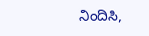ನಿಂದಿಸಿ,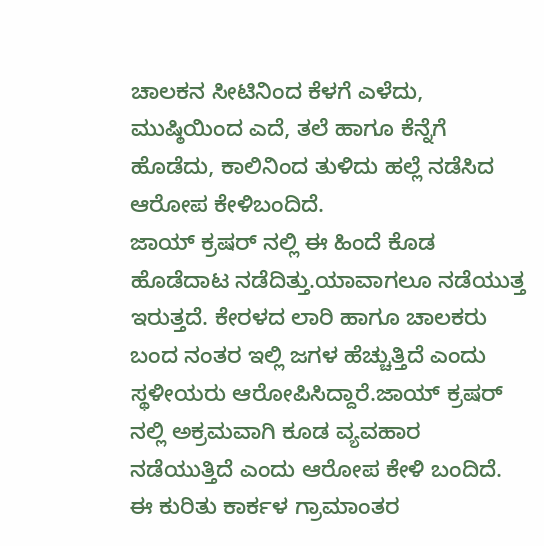ಚಾಲಕನ ಸೀಟಿನಿಂದ ಕೆಳಗೆ ಎಳೆದು, ಮುಷ್ಠಿಯಿಂದ ಎದೆ, ತಲೆ ಹಾಗೂ ಕೆನ್ನೆಗೆ ಹೊಡೆದು, ಕಾಲಿನಿಂದ ತುಳಿದು ಹಲ್ಲೆ ನಡೆಸಿದ ಆರೋಪ ಕೇಳಿಬಂದಿದೆ.
ಜಾಯ್ ಕ್ರಷರ್ ನಲ್ಲಿ ಈ ಹಿಂದೆ ಕೊಡ ಹೊಡೆದಾಟ ನಡೆದಿತ್ತು.ಯಾವಾಗಲೂ ನಡೆಯುತ್ತ ಇರುತ್ತದೆ. ಕೇರಳದ ಲಾರಿ ಹಾಗೂ ಚಾಲಕರು ಬಂದ ನಂತರ ಇಲ್ಲಿ ಜಗಳ ಹೆಚ್ಚುತ್ತಿದೆ ಎಂದು ಸ್ಥಳೀಯರು ಆರೋಪಿಸಿದ್ದಾರೆ.ಜಾಯ್ ಕ್ರಷರ್ ನಲ್ಲಿ ಅಕ್ರಮವಾಗಿ ಕೂಡ ವ್ಯವಹಾರ ನಡೆಯುತ್ತಿದೆ ಎಂದು ಆರೋಪ ಕೇಳಿ ಬಂದಿದೆ.
ಈ ಕುರಿತು ಕಾರ್ಕಳ ಗ್ರಾಮಾಂತರ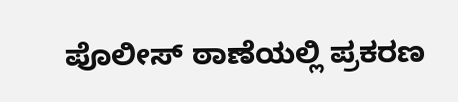ಪೊಲೀಸ್ ಠಾಣೆಯಲ್ಲಿ ಪ್ರಕರಣ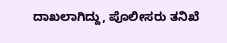ದಾಖಲಾಗಿದ್ದು, ಪೊಲೀಸರು ತನಿಖೆ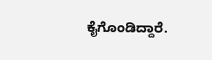ಕೈಗೊಂಡಿದ್ದಾರೆ.